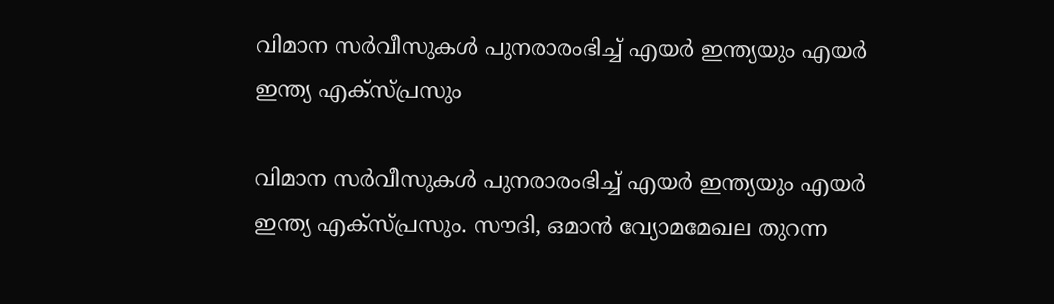വിമാന സര്‍വീസുകള്‍ പുനരാരംഭിച്ച് എയര്‍ ഇന്ത്യയും എയര്‍ ഇന്ത്യ എക്‌സ്പ്രസും

വിമാന സര്‍വീസുകള്‍ പുനരാരംഭിച്ച് എയര്‍ ഇന്ത്യയും എയര്‍ ഇന്ത്യ എക്‌സ്പ്രസും. സൗദി, ഒമാന്‍ വ്യോമമേഖല തുറന്ന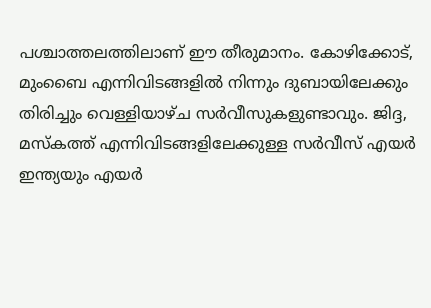പശ്ചാത്തലത്തിലാണ് ഈ തീരുമാനം. കോഴിക്കോട്, മുംബൈ എന്നിവിടങ്ങളില്‍ നിന്നും ദുബായിലേക്കും തിരിച്ചും വെള്ളിയാഴ്ച സര്‍വീസുകളുണ്ടാവും. ജിദ്ദ, മസ്‌കത്ത് എന്നിവിടങ്ങളിലേക്കുള്ള സര്‍വീസ് എയര്‍ ഇന്ത്യയും എയര്‍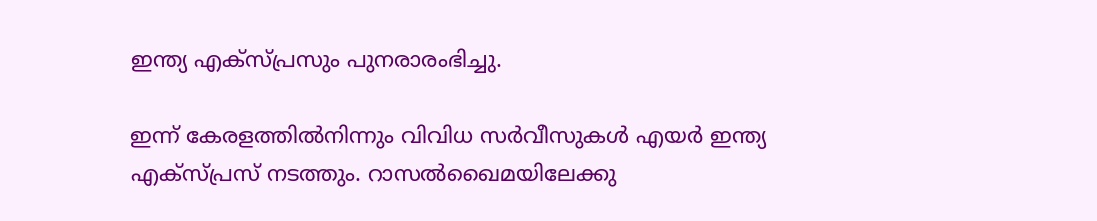ഇന്ത്യ എക്‌സ്പ്രസും പുനരാരംഭിച്ചു.

ഇന്ന് കേരളത്തില്‍നിന്നും വിവിധ സര്‍വീസുകള്‍ എയര്‍ ഇന്ത്യ എക്‌സ്പ്രസ് നടത്തും. റാസല്‍ഖൈമയിലേക്കു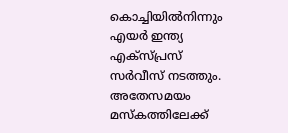കൊച്ചിയില്‍നിന്നും എയര്‍ ഇന്ത്യ എക്‌സ്പ്രസ് സര്‍വീസ് നടത്തും. അതേസമയം മസ്‌കത്തിലേക്ക്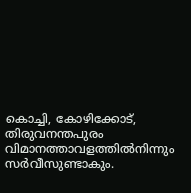കൊച്ചി, കോഴിക്കോട്, തിരുവനന്തപുരം വിമാനത്താവളത്തില്‍നിന്നും സര്‍വീസുണ്ടാകും.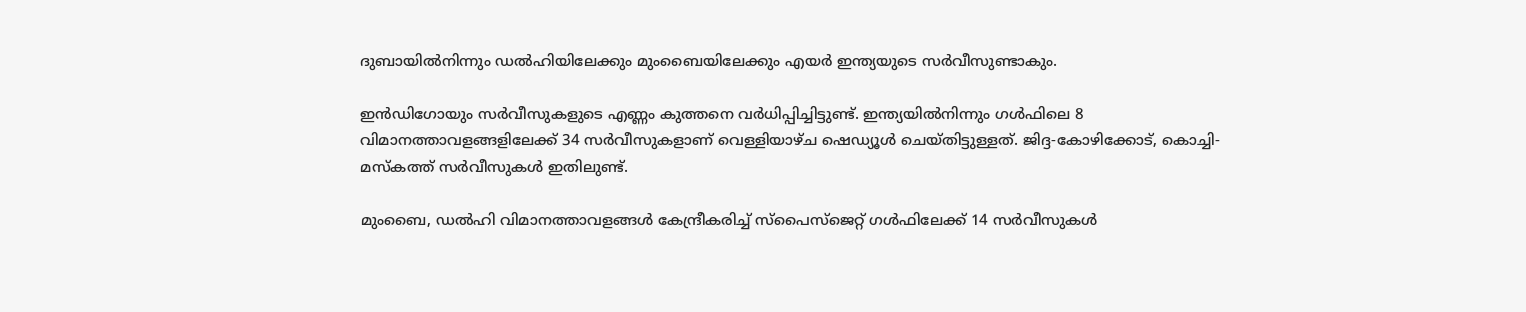ദുബായില്‍നിന്നും ഡല്‍ഹിയിലേക്കും മുംബൈയിലേക്കും എയര്‍ ഇന്ത്യയുടെ സര്‍വീസുണ്ടാകും.

ഇന്‍ഡിഗോയും സര്‍വീസുകളുടെ എണ്ണം കുത്തനെ വര്‍ധിപ്പിച്ചിട്ടുണ്ട്. ഇന്ത്യയില്‍നിന്നും ഗള്‍ഫിലെ 8 വിമാനത്താവളങ്ങളിലേക്ക് 34 സര്‍വീസുകളാണ് വെള്ളിയാഴ്ച ഷെഡ്യൂള്‍ ചെയ്തിട്ടുള്ളത്. ജിദ്ദ-കോഴിക്കോട്, കൊച്ചി-മസ്‌കത്ത് സര്‍വീസുകള്‍ ഇതിലുണ്ട്.

മുംബൈ, ഡല്‍ഹി വിമാനത്താവളങ്ങള്‍ കേന്ദ്രീകരിച്ച് സ്‌പൈസ്‌ജെറ്റ് ഗള്‍ഫിലേക്ക് 14 സര്‍വീസുകള്‍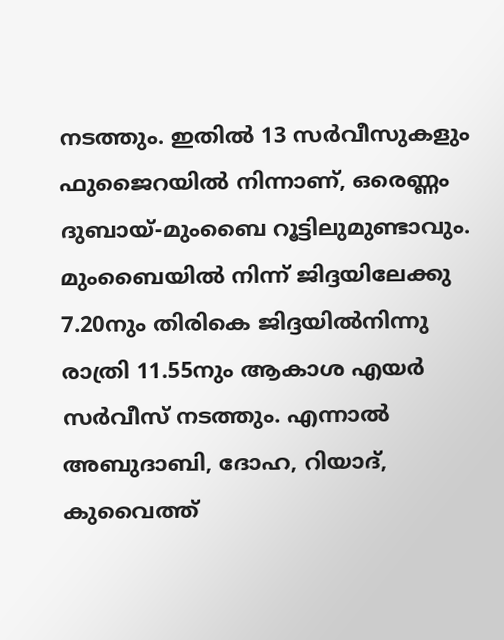നടത്തും. ഇതില്‍ 13 സര്‍വീസുകളും ഫുജൈറയില്‍ നിന്നാണ്, ഒരെണ്ണം ദുബായ്-മുംബൈ റൂട്ടിലുമുണ്ടാവും. മുംബൈയില്‍ നിന്ന് ജിദ്ദയിലേക്കു 7.20നും തിരികെ ജിദ്ദയില്‍നിന്നു രാത്രി 11.55നും ആകാശ എയര്‍ സര്‍വീസ് നടത്തും. എന്നാല്‍ അബുദാബി, ദോഹ, റിയാദ്, കുവൈത്ത്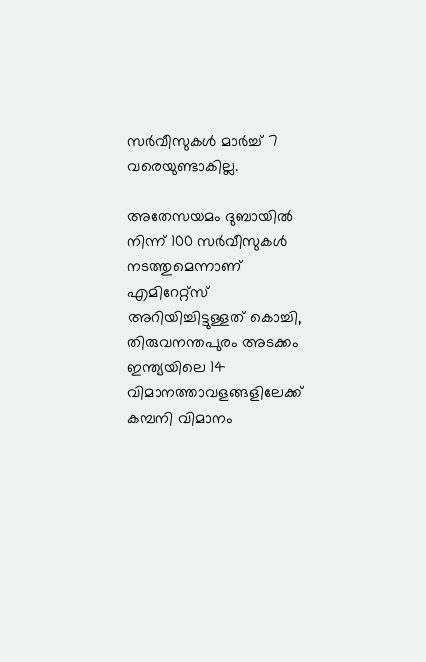സര്‍വീസുകള്‍ മാര്‍ച്ച് 7 വരെയുണ്ടാകില്ല.

അതേസയമം ദുബായില്‍ നിന്ന് 100 സര്‍വീസുകള്‍ നടത്തുമെന്നാണ് എമിറേറ്റ്‌സ് അറിയിച്ചിട്ടുള്ളത് കൊച്ചി, തിരുവനന്തപുരം അടക്കം ഇന്ത്യയിലെ 14 വിമാനത്താവളങ്ങളിലേക്ക് കമ്പനി വിമാനം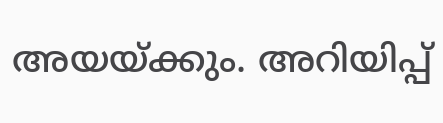അയയ്ക്കും. അറിയിപ്പ്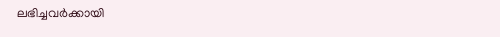ലഭിച്ചവര്‍ക്കായി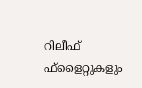റിലീഫ് ഫ്‌ളൈറ്റുകളും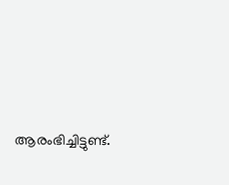ആരംഭിച്ചിട്ടുണ്ട്.